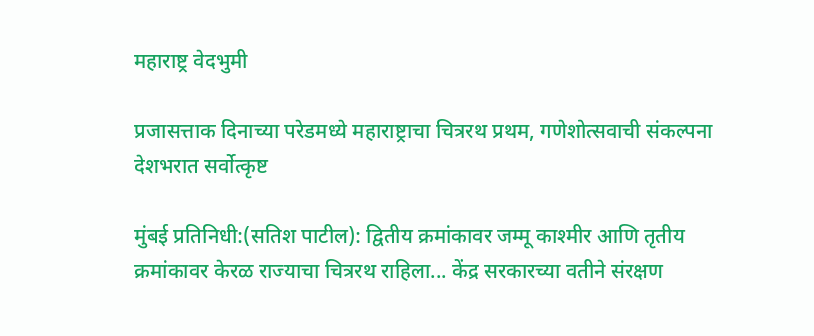महाराष्ट्र वेदभुमी

प्रजासत्ताक दिनाच्या परेडमध्ये महाराष्ट्राचा चित्ररथ प्रथम, गणेशोत्सवाची संकल्पना देशभरात सर्वोत्कृष्ट

मुंबई प्रतिनिधी:(सतिश पाटील): द्वितीय क्रमांकावर जम्मू काश्मीर आणि तृतीय क्रमांकावर केरळ राज्याचा चित्ररथ राहिला... केंद्र सरकारच्या वतीने संरक्षण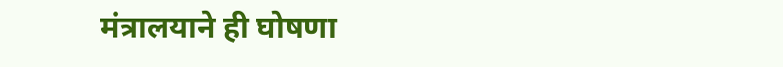मंत्रालयाने ही घोषणा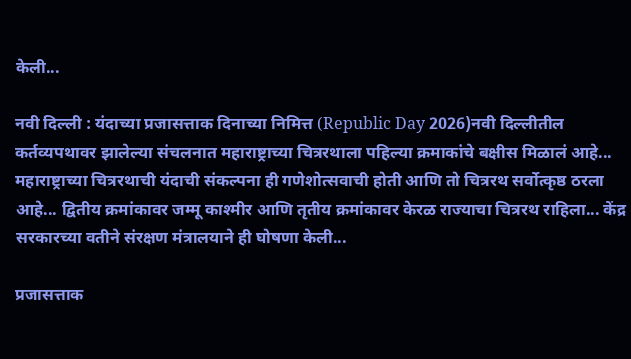केली...

नवी दिल्ली : यंदाच्या प्रजासत्ताक दिनाच्या निमित्त (Republic Day 2026)नवी दिल्लीतील कर्तव्यपथावर झालेल्या संचलनात महाराष्ट्राच्या चित्ररथाला पहिल्या क्रमाकांचे बक्षीस मिळालं आहे... महाराष्ट्राच्या चित्ररथाची यंदाची संकल्पना ही गणेशोत्सवाची होती आणि तो चित्ररथ सर्वोत्कृष्ठ ठरला आहे... द्वितीय क्रमांकावर जम्मू काश्मीर आणि तृतीय क्रमांकावर केरळ राज्याचा चित्ररथ राहिला... केंद्र सरकारच्या वतीने संरक्षण मंत्रालयाने ही घोषणा केली...

प्रजासत्ताक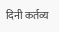दिनी कर्तव्य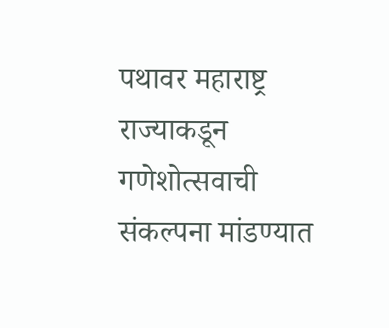पथावर महाराष्ट्र राज्याकडून गणेशोत्सवाची संकल्पना मांडण्यात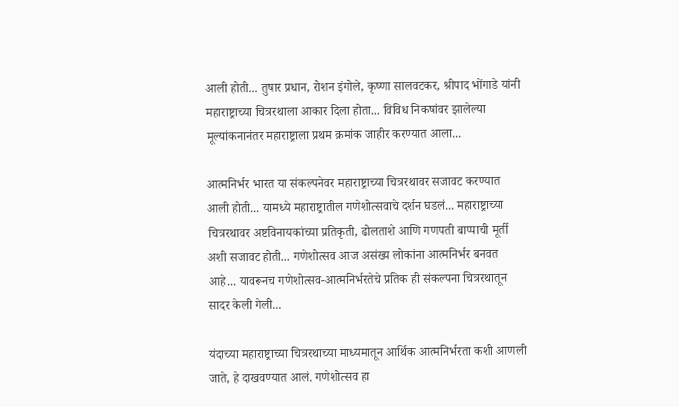आली होती... तुषार प्रधान, रोशन इंगोले, कृष्णा सालवटकर, श्रीपाद भोंगाडे यांनी महाराष्ट्राच्या चित्ररथाला आकार दिला होता... विविध निकषांवर झालेल्या मूल्यांकनानंतर महाराष्ट्राला प्रथम क्रमांक जाहीर करण्यात आला...

आत्मनिर्भर भारत या संकल्पनेवर महाराष्ट्राच्या चित्ररथावर सजावट करण्यात आली होती... यामध्ये महाराष्ट्रातील गणेशोत्सवाचे दर्शन घडलं... महाराष्ट्राच्या चित्ररथावर अष्टविनायकांच्या प्रतिकृती, ढोलताशे आणि गणपती बाप्पाची मूर्ती अशी सजावट होती... गणेशोत्सव आज असंख्य लोकांना आत्मनिर्भर बनवत आहे... यावरूनच गणेशोत्सव-आत्मनिर्भरतेचे प्रतिक ही संकल्पना चित्ररथातून सादर केली गेली...

यंदाच्या महाराष्ट्राच्या चित्ररथाच्या माध्यमातून आर्थिक आत्मनिर्भरता कशी आणली जाते, हे दाखवण्यात आलं. गणेशोत्सव हा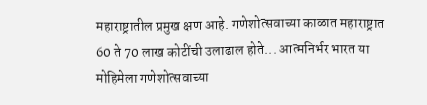महाराष्ट्रातील प्रमुख क्षण आहे. गणेशोत्सवाच्या काळात महाराष्ट्रात 60 ते 70 लाख कोटींची उलाढाल होते... आत्मनिर्भर भारत या मोहिमेला गणेशोत्सवाच्या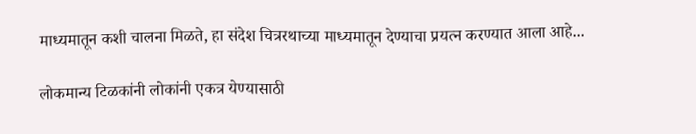माध्यमातून कशी चालना मिळते, हा संदेश चित्ररथाच्या माध्यमातून देण्याचा प्रयत्न करण्यात आला आहे...

लोकमान्य टिळकांनी लोकांनी एकत्र येण्यासाठी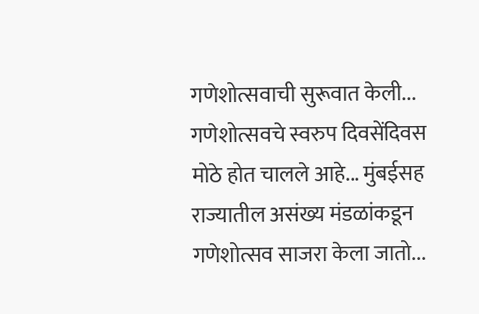गणेशोत्सवाची सुरूवात केली... गणेशोत्सवचे स्वरुप दिवसेंदिवस मोठे होत चालले आहे... मुंबईसह राज्यातील असंख्य मंडळांकडून गणेशोत्सव साजरा केला जातो...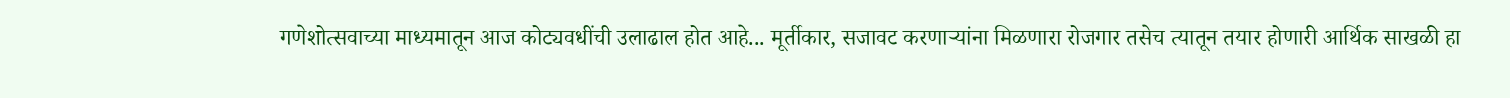गणेशोत्सवाच्या माध्यमातून आज कोट्यवधींची उलाढाल होत आहे... मूर्तीकार, सजावट करणाऱ्यांना मिळणारा रोजगार तसेच त्यातून तयार होणारी आर्थिक साखळी हा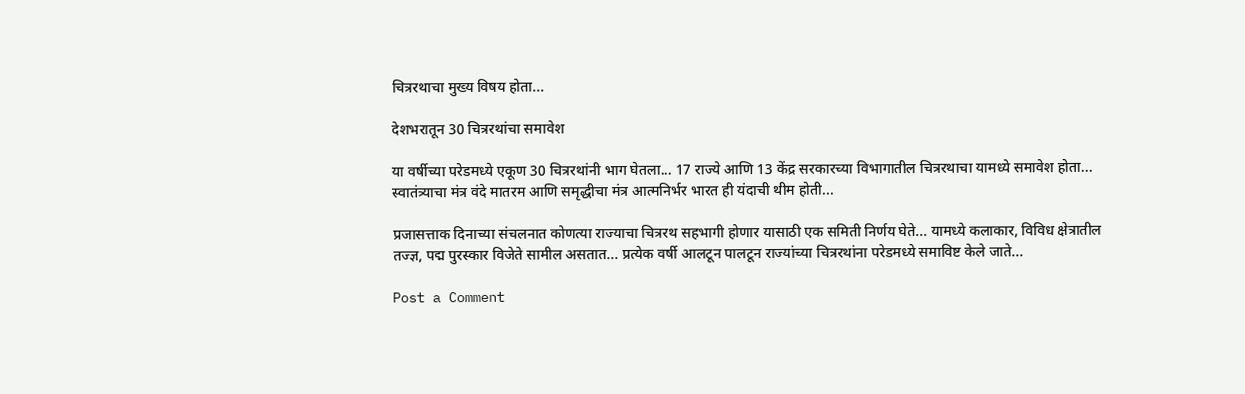चित्ररथाचा मुख्य विषय होता...

देशभरातून 30 चित्ररथांचा समावेश

या वर्षीच्या परेडमध्ये एकूण 30 चित्ररथांनी भाग घेतला... 17 राज्ये आणि 13 केंद्र सरकारच्या विभागातील चित्ररथाचा यामध्ये समावेश होता... स्वातंत्र्याचा मंत्र वंदे मातरम आणि समृद्धीचा मंत्र आत्मनिर्भर भारत ही यंदाची थीम होती...

प्रजासत्ताक दिनाच्या संचलनात कोणत्या राज्याचा चित्ररथ सहभागी होणार यासाठी एक समिती निर्णय घेते... यामध्ये कलाकार, विविध क्षेत्रातील तज्ज्ञ, पद्म पुरस्कार विजेते सामील असतात... प्रत्येक वर्षी आलटून पालटून राज्यांच्या चित्ररथांना परेडमध्ये समाविष्ट केले जाते...

Post a Comment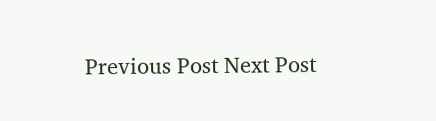Previous Post Next Post